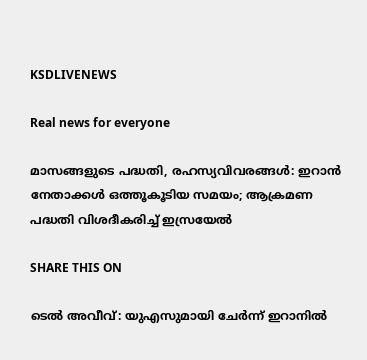KSDLIVENEWS

Real news for everyone

മാസങ്ങളുടെ പദ്ധതി, രഹസ്യവിവരങ്ങൾ: ഇറാൻ നേതാക്കൾ ഒത്തൂകൂടിയ സമയം; ആക്രമണ പദ്ധതി വിശദീകരിച്ച് ഇസ്രയേൽ

SHARE THIS ON

ടെൽ അവീവ്: യുഎസുമായി ചേർന്ന് ഇറാനിൽ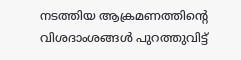നടത്തിയ ആക്രമണത്തിന്റെ വിശദാംശങ്ങൾ പുറത്തുവിട്ട്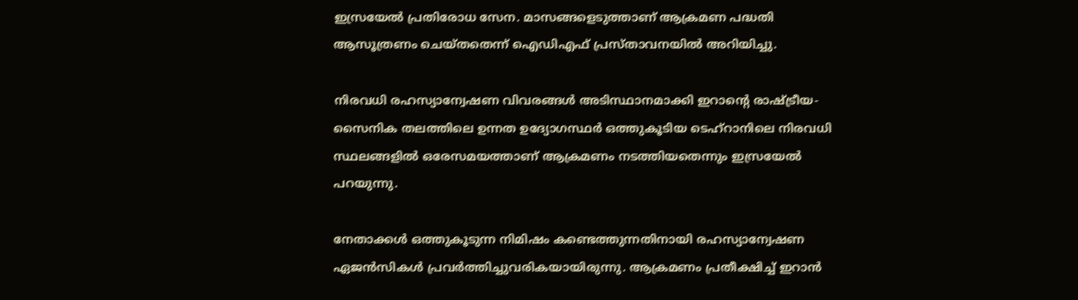ഇസ്രയേൽ പ്രതിരോധ സേന. മാസങ്ങളെടുത്താണ് ആക്രമണ പദ്ധതി ആസൂത്രണം ചെയ്തതെന്ന് ഐഡിഎഫ് പ്രസ്താവനയിൽ അറിയിച്ചു.

നിരവധി രഹസ്യാന്വേഷണ വിവരങ്ങൾ അടിസ്ഥാനമാക്കി ഇറാന്റെ രാഷ്ട്രീയ-സൈനിക തലത്തിലെ ഉന്നത ഉദ്യോഗസ്ഥർ ഒത്തുകൂടിയ ടെഹ്റാനിലെ നിരവധി സ്ഥലങ്ങളിൽ ഒരേസമയത്താണ് ആക്രമണം നടത്തിയതെന്നും ഇസ്രയേൽ പറയുന്നു.

നേതാക്കൾ ഒത്തുകൂടുന്ന നിമിഷം കണ്ടെത്തുന്നതിനായി രഹസ്യാന്വേഷണ ഏജൻസികൾ പ്രവർത്തിച്ചുവരികയായിരുന്നു. ആക്രമണം പ്രതീക്ഷിച്ച് ഇറാൻ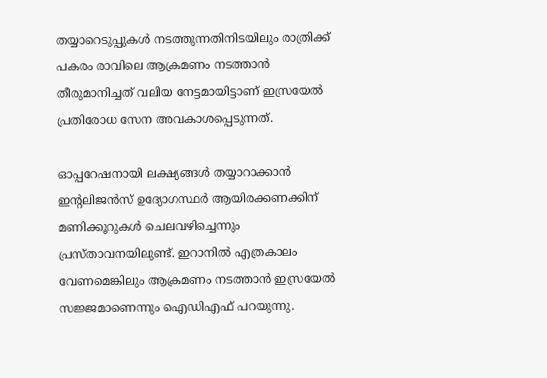തയ്യാറെടുപ്പുകൾ നടത്തുന്നതിനിടയിലും രാത്രിക്ക് പകരം രാവിലെ ആക്രമണം നടത്താൻ തീരുമാനിച്ചത് വലിയ നേട്ടമായിട്ടാണ് ഇസ്രയേൽ പ്രതിരോധ സേന അവകാശപ്പെടുന്നത്.

ഓപ്പറേഷനായി ലക്ഷ്യങ്ങൾ തയ്യാറാക്കാൻ ഇന്റലിജൻസ് ഉദ്യോഗസ്ഥർ ആയിരക്കണക്കിന് മണിക്കൂറുകൾ ചെലവഴിച്ചെന്നും പ്രസ്താവനയിലുണ്ട്. ഇറാനിൽ എത്രകാലം വേണമെങ്കിലും ആക്രമണം നടത്താൻ ഇസ്രയേൽ സജ്ജമാണെന്നും ഐഡിഎഫ് പറയുന്നു.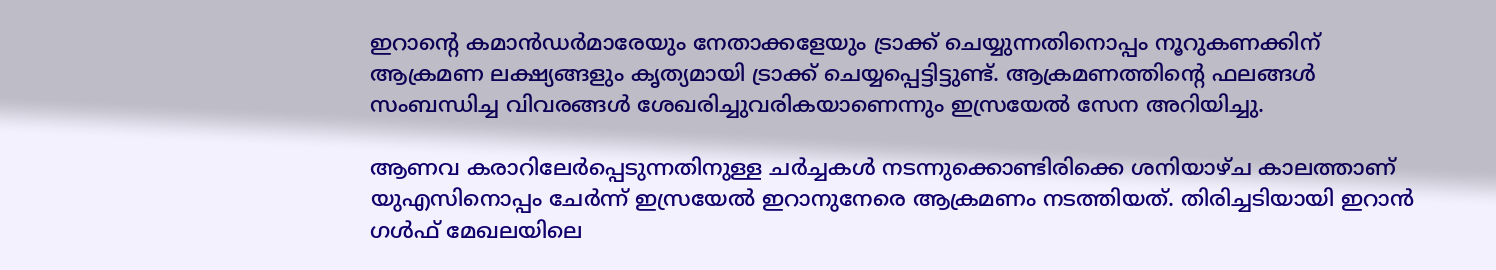ഇറാന്റെ കമാൻഡർമാരേയും നേതാക്കളേയും ട്രാക്ക് ചെയ്യുന്നതിനൊപ്പം നൂറുകണക്കിന് ആക്രമണ ലക്ഷ്യങ്ങളും കൃത്യമായി ട്രാക്ക് ചെയ്യപ്പെട്ടിട്ടുണ്ട്. ആക്രമണത്തിന്റെ ഫലങ്ങൾ സംബന്ധിച്ച വിവരങ്ങൾ ശേഖരിച്ചുവരികയാണെന്നും ഇസ്രയേൽ സേന അറിയിച്ചു.

ആണവ കരാറിലേർപ്പെടുന്നതിനുള്ള ചർച്ചകൾ നടന്നുക്കൊണ്ടിരിക്കെ ശനിയാഴ്ച കാലത്താണ് യുഎസിനൊപ്പം ചേർന്ന് ഇസ്രയേൽ ഇറാനുനേരെ ആക്രമണം നടത്തിയത്. തിരിച്ചടിയായി ഇറാൻ ഗൾഫ് മേഖലയിലെ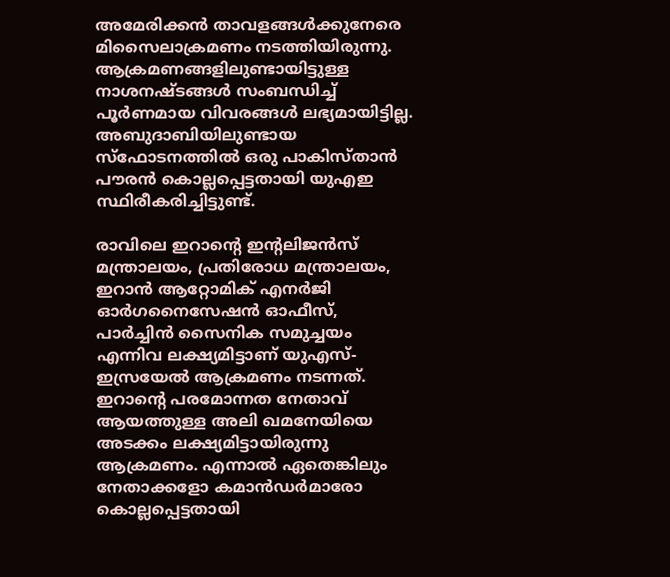അമേരിക്കൻ താവളങ്ങൾക്കുനേരെ മിസൈലാക്രമണം നടത്തിയിരുന്നു. ആക്രമണങ്ങളിലുണ്ടായിട്ടുള്ള നാശനഷ്ടങ്ങൾ സംബന്ധിച്ച് പൂർണമായ വിവരങ്ങൾ ലഭ്യമായിട്ടില്ല. അബുദാബിയിലുണ്ടായ സ്‌ഫോടനത്തിൽ ഒരു പാകിസ്താൻ പൗരൻ കൊല്ലപ്പെട്ടതായി യുഎഇ സ്ഥിരീകരിച്ചിട്ടുണ്ട്.

രാവിലെ ഇറാന്റെ ഇന്റലിജൻസ് മന്ത്രാലയം, പ്രതിരോധ മന്ത്രാലയം, ഇറാൻ ആറ്റോമിക് എനർജി ഓർഗനൈസേഷൻ ഓഫീസ്, പാർച്ചിൻ സൈനിക സമുച്ചയം എന്നിവ ലക്ഷ്യമിട്ടാണ് യുഎസ്-ഇസ്രയേൽ ആക്രമണം നടന്നത്. ഇറാന്റെ പരമോന്നത നേതാവ് ആയത്തുള്ള അലി ഖമനേയിയെ അടക്കം ലക്ഷ്യമിട്ടായിരുന്നു ആക്രമണം. എന്നാൽ ഏതെങ്കിലും നേതാക്കളോ കമാൻഡർമാരോ കൊല്ലപ്പെട്ടതായി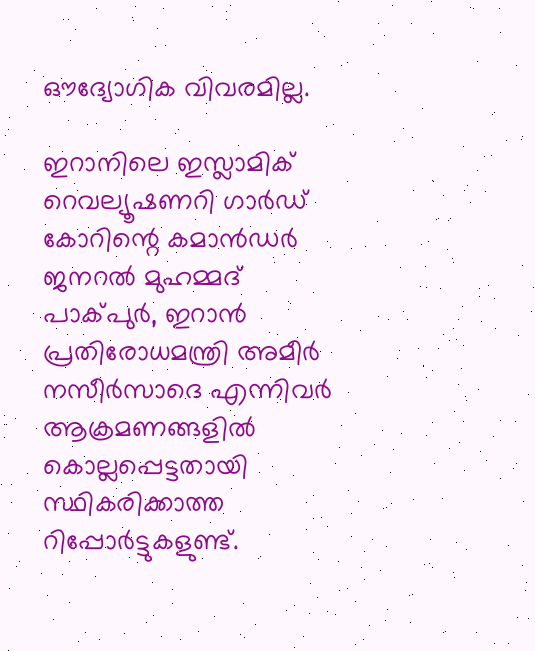ഔദ്യോഗിക വിവരമില്ല.

ഇറാനിലെ ഇസ്ലാമിക് റെവല്യൂഷണറി ഗാർഡ് കോറിന്റെ കമാൻഡർ ജനറൽ മുഹമ്മദ് പാക്പുർ, ഇറാൻ പ്രതിരോധമന്ത്രി അമീർ നസീർസാദെ എന്നിവർ ആക്രമണങ്ങളിൽ കൊല്ലപ്പെട്ടതായി സ്ഥികരിക്കാത്ത റിപ്പോർട്ടുകളുണ്ട്.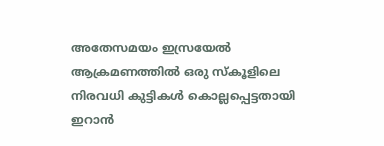അതേസമയം ഇസ്രയേൽ ആക്രമണത്തിൽ ഒരു സ്‌കൂളിലെ നിരവധി കുട്ടികൾ കൊല്ലപ്പെട്ടതായി ഇറാൻ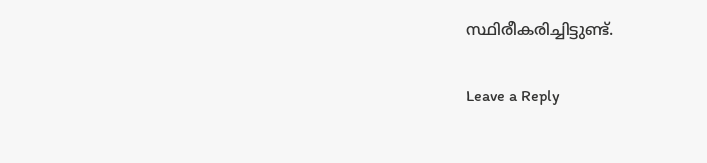സ്ഥിരീകരിച്ചിട്ടുണ്ട്.

Leave a Reply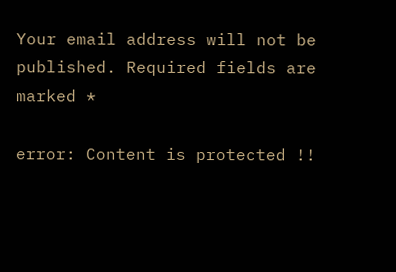Your email address will not be published. Required fields are marked *

error: Content is protected !!